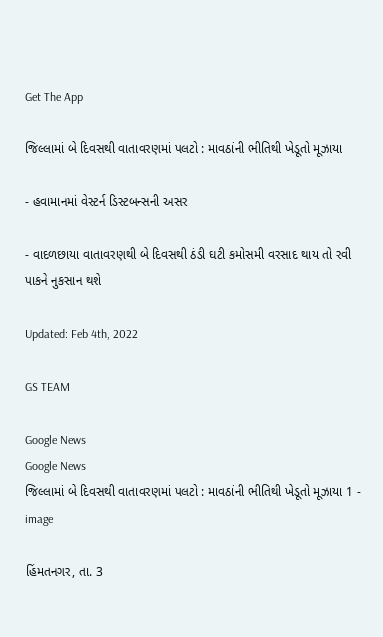Get The App

જિલ્લામાં બે દિવસથી વાતાવરણમાં પલટો : માવઠાંની ભીતિથી ખેડૂતો મૂઝાયા

- હવામાનમાં વેસ્ટર્ન ડિસ્ટબન્સની અસર

- વાદળછાયા વાતાવરણથી બે દિવસથી ઠંડી ઘટી કમોસમી વરસાદ થાય તો રવી પાકને નુકસાન થશે

Updated: Feb 4th, 2022

GS TEAM

Google News
Google News
જિલ્લામાં બે દિવસથી વાતાવરણમાં પલટો : માવઠાંની ભીતિથી ખેડૂતો મૂઝાયા 1 - image

હિંમતનગર, તા. 3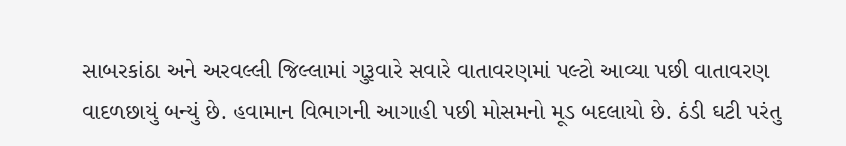સાબરકાંઠા અને અરવલ્લી જિલ્લામાં ગુરૂવારે સવારે વાતાવરણમાં પલ્ટો આવ્યા પછી વાતાવરણ વાદળછાયું બન્યું છે. હવામાન વિભાગની આગાહી પછી મોસમનો મૂડ બદલાયો છે. ઠંડી ઘટી પરંતુ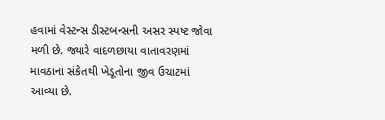હવામાં વેસ્ટન્સ ડીસ્ટબન્સની અસર સ્પષ્ટ જોવા મળી છે. જ્યારે વાદળછાયા વાતાવરણમાં માવઠાના સંકેતથી ખેડૂતોના જીવ ઉચાટમાં આવ્યા છે.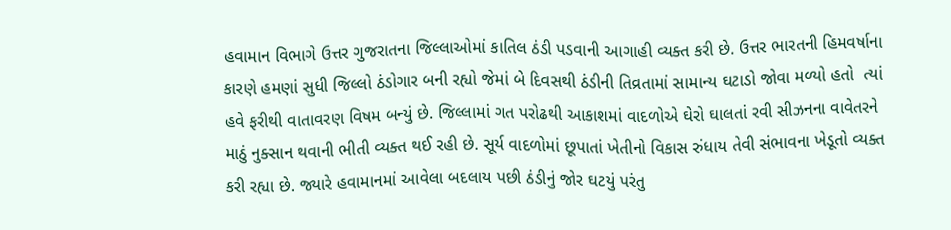હવામાન વિભાગે ઉત્તર ગુજરાતના જિલ્લાઓમાં કાતિલ ઠંડી પડવાની આગાહી વ્યક્ત કરી છે. ઉત્તર ભારતની હિમવર્ષાના કારણે હમણાં સુધી જિલ્લો ઠંડોગાર બની રહ્યો જેમાં બે દિવસથી ઠંડીની તિવ્રતામાં સામાન્ય ઘટાડો જોવા મળ્યો હતો  ત્યાં હવે ફરીથી વાતાવરણ વિષમ બન્યું છે. જિલ્લામાં ગત પરોઢથી આકાશમાં વાદળોએ ઘેરો ઘાલતાં રવી સીઝનના વાવેતરને માઠું નુક્સાન થવાની ભીતી વ્યક્ત થઈ રહી છે. સૂર્ય વાદળોમાં છૂપાતાં ખેતીનો વિકાસ રુંધાય તેવી સંભાવના ખેડૂતો વ્યક્ત કરી રહ્યા છે. જ્યારે હવામાનમાં આવેલા બદલાય પછી ઠંડીનું જોર ઘટયું પરંતુ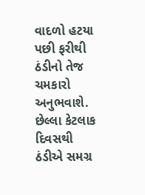વાદળો હટયા પછી ફરીથી ઠંડીનો તેજ ચમકારો અનુભવાશે. છેલ્લા કેટલાક દિવસથી ઠંડીએ સમગ્ર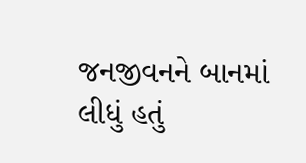જનજીવનને બાનમાં લીધું હતું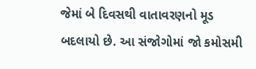જેમાં બે દિવસથી વાતાવરણનો મૂડ બદલાયો છે. આ સંજોગોમાં જો કમોસમી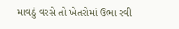માવઠું વરસે તો ખેતરોમાં ઉભા રવી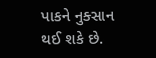પાકને નુક્સાન થઈ શકે છે.